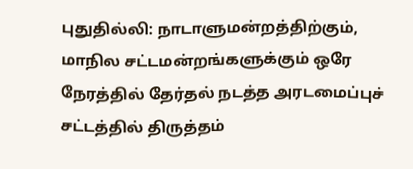புதுதில்லி: நாடாளுமன்றத்திற்கும், மாநில சட்டமன்றங்களுக்கும் ஒரே நேரத்தில் தேர்தல் நடத்த அரடமைப்புச் சட்டத்தில் திருத்தம்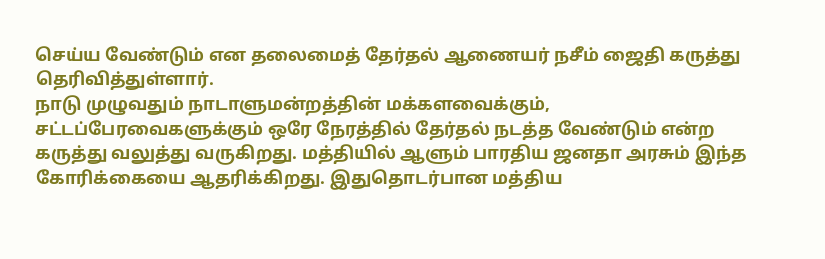செய்ய வேண்டும் என தலைமைத் தேர்தல் ஆணையர் நசீம் ஜைதி கருத்து தெரிவித்துள்ளார்.
நாடு முழுவதும் நாடாளுமன்றத்தின் மக்களவைக்கும், சட்டப்பேரவைகளுக்கும் ஒரே நேரத்தில் தேர்தல் நடத்த வேண்டும் என்ற கருத்து வலுத்து வருகிறது. மத்தியில் ஆளும் பாரதிய ஜனதா அரசும் இந்த கோரிக்கையை ஆதரிக்கிறது. இதுதொடர்பான மத்திய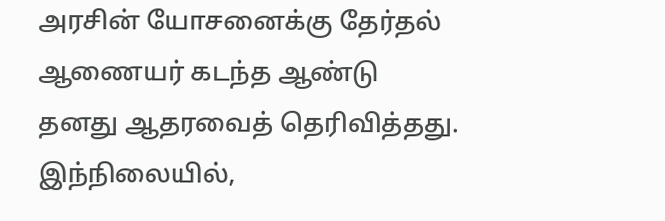அரசின் யோசனைக்கு தேர்தல் ஆணையர் கடந்த ஆண்டு தனது ஆதரவைத் தெரிவித்தது.
இந்நிலையில்,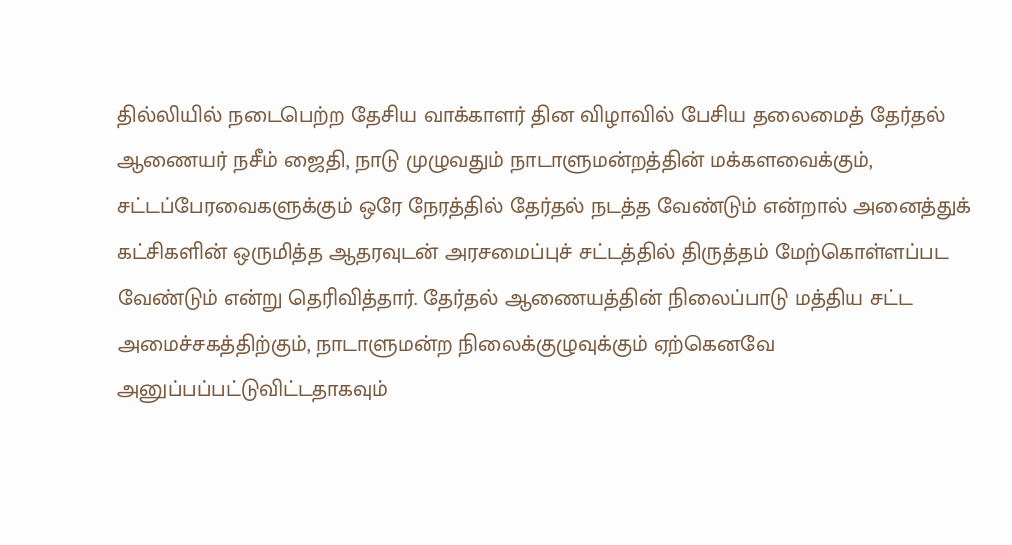தில்லியில் நடைபெற்ற தேசிய வாக்காளர் தின விழாவில் பேசிய தலைமைத் தேர்தல் ஆணையர் நசீம் ஜைதி, நாடு முழுவதும் நாடாளுமன்றத்தின் மக்களவைக்கும், சட்டப்பேரவைகளுக்கும் ஒரே நேரத்தில் தேர்தல் நடத்த வேண்டும் என்றால் அனைத்துக் கட்சிகளின் ஒருமித்த ஆதரவுடன் அரசமைப்புச் சட்டத்தில் திருத்தம் மேற்கொள்ளப்பட வேண்டும் என்று தெரிவித்தார். தேர்தல் ஆணையத்தின் நிலைப்பாடு மத்திய சட்ட அமைச்சகத்திற்கும், நாடாளுமன்ற நிலைக்குழுவுக்கும் ஏற்கெனவே அனுப்பப்பட்டுவிட்டதாகவும்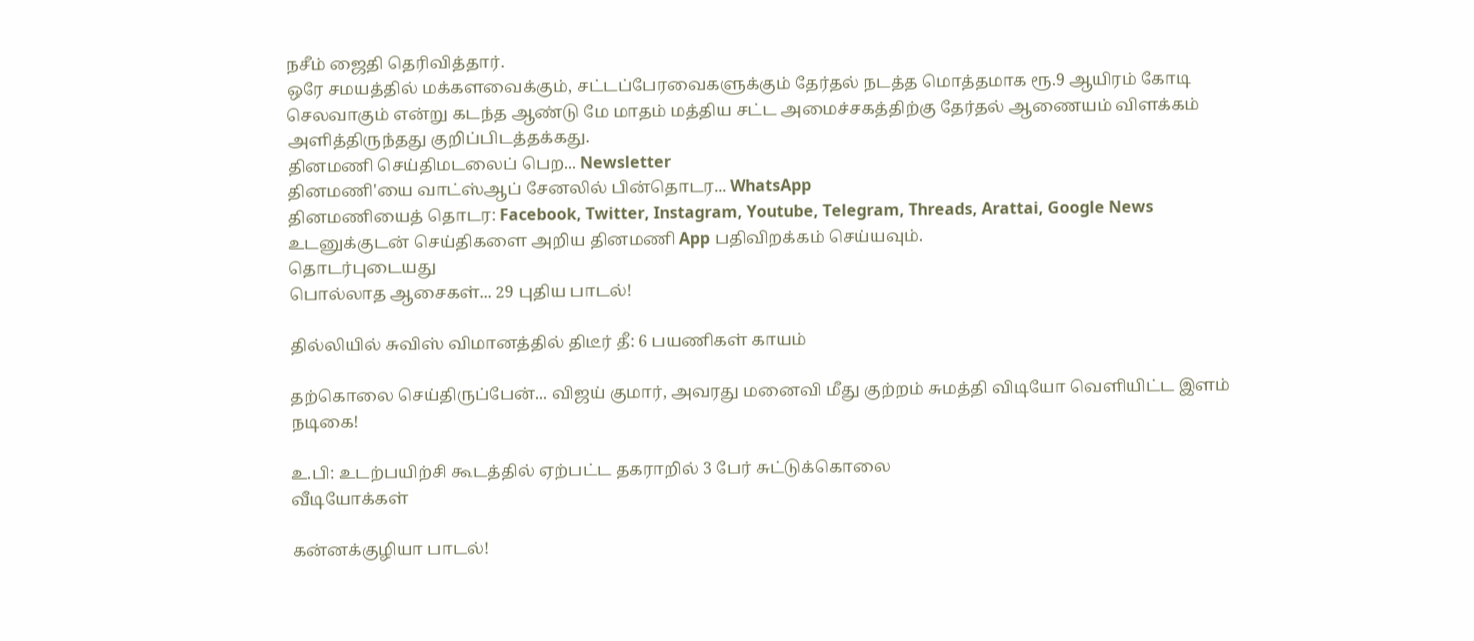நசீம் ஜைதி தெரிவித்தார்.
ஒரே சமயத்தில் மக்களவைக்கும், சட்டப்பேரவைகளுக்கும் தேர்தல் நடத்த மொத்தமாக ரூ.9 ஆயிரம் கோடி செலவாகும் என்று கடந்த ஆண்டு மே மாதம் மத்திய சட்ட அமைச்சகத்திற்கு தேர்தல் ஆணையம் விளக்கம் அளித்திருந்தது குறிப்பிடத்தக்கது.
தினமணி செய்திமடலைப் பெற... Newsletter
தினமணி'யை வாட்ஸ்ஆப் சேனலில் பின்தொடர... WhatsApp
தினமணியைத் தொடர: Facebook, Twitter, Instagram, Youtube, Telegram, Threads, Arattai, Google News
உடனுக்குடன் செய்திகளை அறிய தினமணி App பதிவிறக்கம் செய்யவும்.
தொடர்புடையது
பொல்லாத ஆசைகள்... 29 புதிய பாடல்!

தில்லியில் சுவிஸ் விமானத்தில் திடீர் தீ: 6 பயணிகள் காயம்

தற்கொலை செய்திருப்பேன்... விஜய் குமார், அவரது மனைவி மீது குற்றம் சுமத்தி விடியோ வெளியிட்ட இளம் நடிகை!

உ.பி: உடற்பயிற்சி கூடத்தில் ஏற்பட்ட தகராறில் 3 பேர் சுட்டுக்கொலை
வீடியோக்கள்

கன்னக்குழியா பாடல்!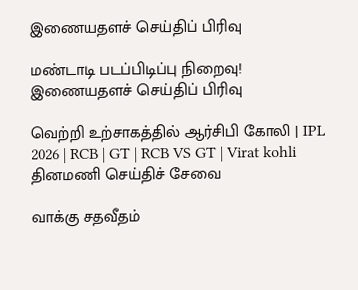இணையதளச் செய்திப் பிரிவு

மண்டாடி படப்பிடிப்பு நிறைவு!
இணையதளச் செய்திப் பிரிவு

வெற்றி உற்சாகத்தில் ஆர்சிபி கோலி | IPL 2026 | RCB | GT | RCB VS GT | Virat kohli
தினமணி செய்திச் சேவை

வாக்கு சதவீதம்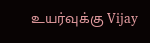உயர்வுக்கு Vijay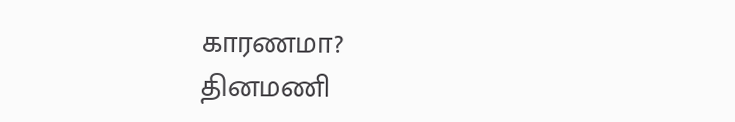காரணமா?
தினமணி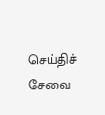செய்திச் சேவை